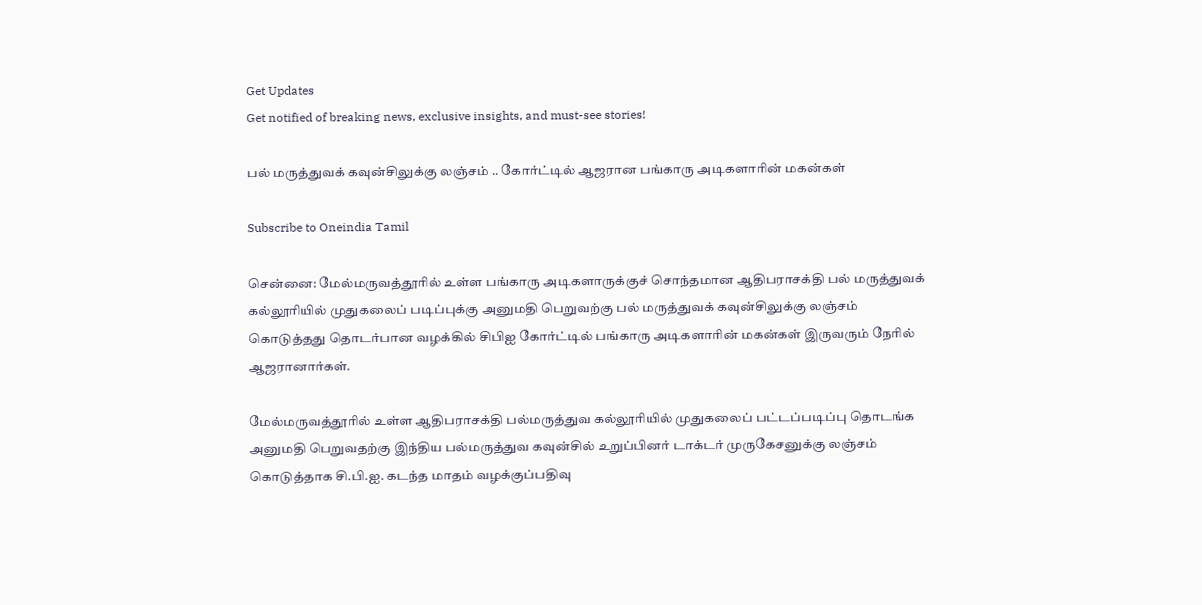Get Updates
Get notified of breaking news, exclusive insights, and must-see stories!

பல் மருத்துவக் கவுன்சிலுக்கு லஞ்சம் .. கோர்ட்டில் ஆஜரான பங்காரு அடிகளாரின் மகன்கள்

Subscribe to Oneindia Tamil

சென்னை: மேல்மருவத்தூரில் உள்ள பங்காரு அடிகளாருக்குச் சொந்தமான ஆதிபராசக்தி பல் மருத்துவக் கல்லூரியில் முதுகலைப் படிப்புக்கு அனுமதி பெறுவற்கு பல் மருத்துவக் கவுன்சிலுக்கு லஞ்சம் கொடுத்தது தொடர்பான வழக்கில் சிபிஐ கோர்ட்டில் பங்காரு அடிகளாரின் மகன்கள் இருவரும் நேரில் ஆஜரானார்கள்.

மேல்மருவத்தூரில் உள்ள ஆதிபராசக்தி பல்மருத்துவ கல்லூரியில் முதுகலைப் பட்டப்படிப்பு தொடங்க அனுமதி பெறுவதற்கு இந்திய பல்மருத்துவ கவுன்சில் உறுப்பினர் டாக்டர் முருகேசனுக்கு லஞ்சம் கொடுத்தாக சி.பி.ஐ. கடந்த மாதம் வழக்குப்பதிவு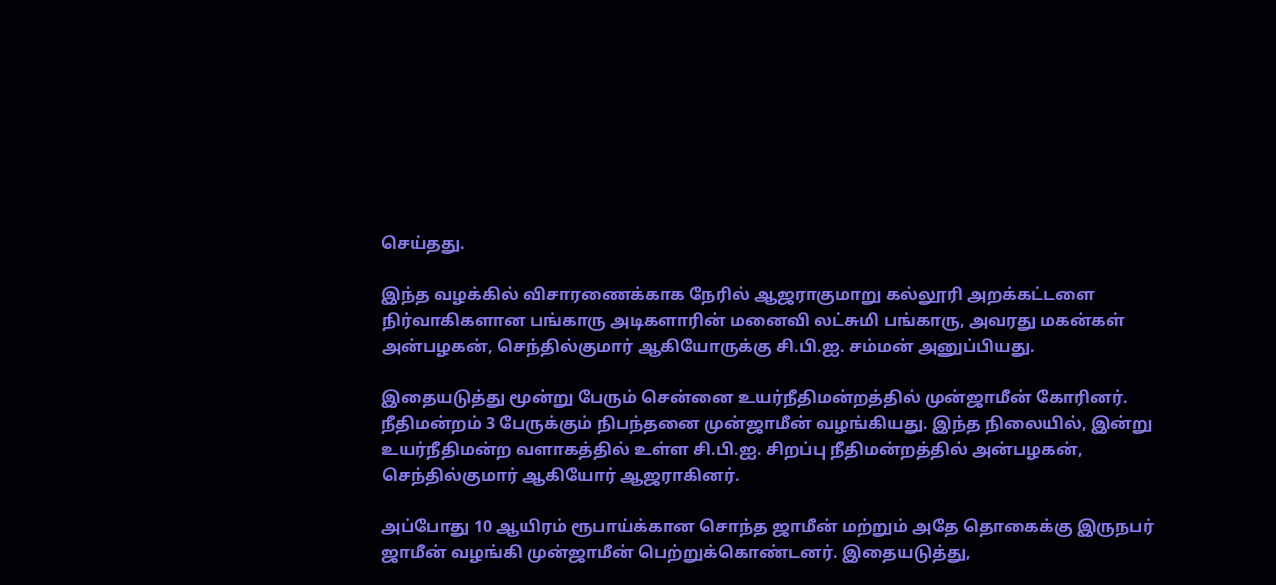செய்தது.

இந்த வழக்கில் விசாரணைக்காக நேரில் ஆஜராகுமாறு கல்லூரி அறக்கட்டளை நிர்வாகிகளான பங்காரு அடிகளாரின் மனைவி லட்சுமி பங்காரு, அவரது மகன்கள் அன்பழகன், செந்தில்குமார் ஆகியோருக்கு சி.பி.ஐ. சம்மன் அனுப்பியது.

இதையடுத்து மூன்று பேரும் சென்னை உயர்நீதிமன்றத்தில் முன்ஜாமீன் கோரினர். நீதிமன்றம் 3 பேருக்கும் நிபந்தனை முன்ஜாமீன் வழங்கியது. இந்த நிலையில், இன்று உயர்நீதிமன்ற வளாகத்தில் உள்ள சி.பி.ஐ. சிறப்பு நீதிமன்றத்தில் அன்பழகன், செந்தில்குமார் ஆகியோர் ஆஜராகினர்.

அப்போது 10 ஆயிரம் ரூபாய்க்கான சொந்த ஜாமீன் மற்றும் அதே தொகைக்கு இருநபர் ஜாமீன் வழங்கி முன்ஜாமீன் பெற்றுக்கொண்டனர். இதையடுத்து,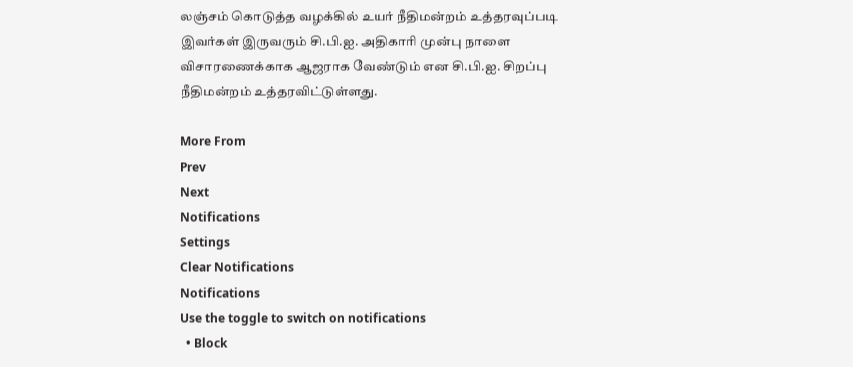லஞ்சம் கொடுத்த வழக்கில் உயர் நீதிமன்றம் உத்தரவுப்படி இவர்கள் இருவரும் சி.பி.ஐ. அதிகாரி முன்பு நாளை விசாரணைக்காக ஆஜராக வேண்டும் என சி.பி.ஐ. சிறப்பு நீதிமன்றம் உத்தரவிட்டுள்ளது.

More From
Prev
Next
Notifications
Settings
Clear Notifications
Notifications
Use the toggle to switch on notifications
  • Block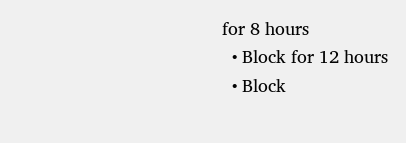for 8 hours
  • Block for 12 hours
  • Block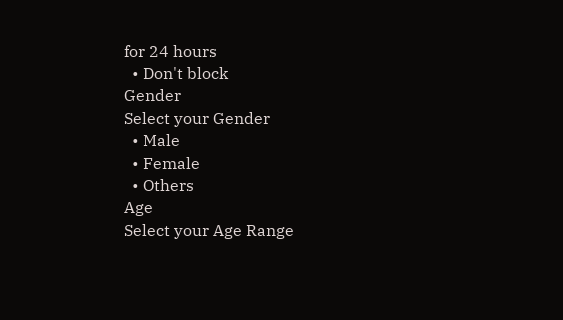for 24 hours
  • Don't block
Gender
Select your Gender
  • Male
  • Female
  • Others
Age
Select your Age Range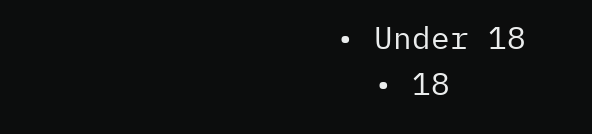• Under 18
  • 18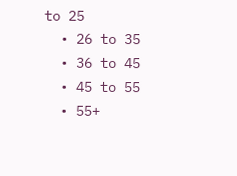to 25
  • 26 to 35
  • 36 to 45
  • 45 to 55
  • 55+